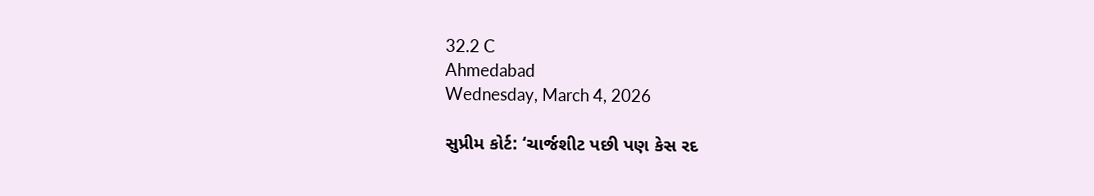32.2 C
Ahmedabad
Wednesday, March 4, 2026

સુપ્રીમ કોર્ટ: ‘ચાર્જશીટ પછી પણ કેસ રદ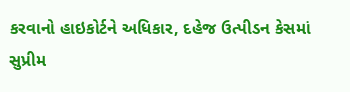કરવાનો હાઇકોર્ટને અધિકાર, દહેજ ઉત્પીડન કેસમાં સુપ્રીમ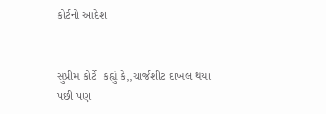કોર્ટનો આદેશ


સુપ્રીમ કોર્ટે  કહ્યું કે,,ચાર્જશીટ દાખલ થયા પછી પણ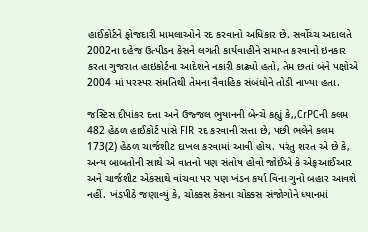હાઈકોર્ટને ફોજદારી મામલાઓને રદ કરવાનો અધિકાર છે. સર્વોચ્ચ અદાલતે 2002ના દહેજ ઉત્પીડન કેસને લગતી કાર્યવાહીને સમાપ્ત કરવાનો ઇનકાર કરતા ગુજરાત હાઇકોર્ટના આદેશને નકારી કાઢ્યો હતો, તેમ છતાં બંને પક્ષોએ 2004 માં પરસ્પર સંમતિથી તેમના વૈવાહિક સંબંધોને તોડી નાખ્યા હતા.

જસ્ટિસ દીપાંકર દત્તા અને ઉજ્જલ ભુયાનની બેન્ચે કહ્યું કે,,CrPCની કલમ 482 હેઠળ હાઈકોર્ટ પાસે FIR રદ કરવાની સત્તા છે, પછી ભલેને કલમ 173(2) હેઠળ ચાર્જશીટ દાખલ કરવામાં આવી હોય. પરંતુ શરત એ છે કે, અન્ય બાબતોની સાથે એ વાતનો પણ સંતોષ હોવો જોઈએ કે એફઆઈઆર અને ચાર્જશીટ એકસાથે વાંચવા પર પણ ખંડન કર્યા વિના ગુનો બહાર આવશે નહીં. ખંડપીઠે જણાવ્યું કે, ચોક્કસ કેસના ચોક્કસ સંજોગોને ધ્યાનમાં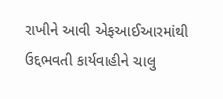રાખીને આવી એફઆઈઆરમાંથી ઉદ્દભવતી કાર્યવાહીને ચાલુ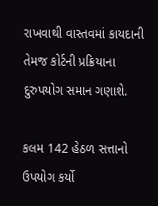રાખવાથી વાસ્તવમાં કાયદાની તેમજ કોર્ટની પ્રક્રિયાના દુરુપયોગ સમાન ગણાશે.

કલમ 142 હેઠળ સત્તાનો ઉપયોગ કર્યો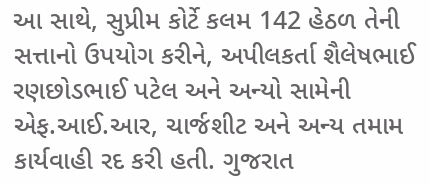આ સાથે, સુપ્રીમ કોર્ટે કલમ 142 હેઠળ તેની સત્તાનો ઉપયોગ કરીને, અપીલકર્તા શૈલેષભાઈ રણછોડભાઈ પટેલ અને અન્યો સામેની એફ.આઈ.આર, ચાર્જશીટ અને અન્ય તમામ કાર્યવાહી રદ કરી હતી. ગુજરાત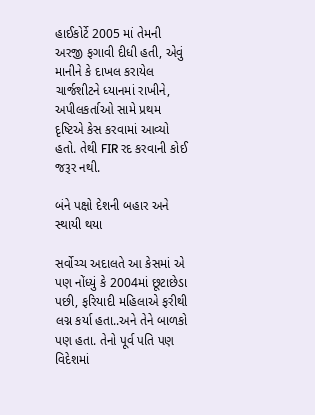હાઈકોર્ટે 2005 માં તેમની અરજી ફગાવી દીધી હતી, એવું માનીને કે દાખલ કરાયેલ ચાર્જશીટને ધ્યાનમાં રાખીને, અપીલકર્તાઓ સામે પ્રથમ દૃષ્ટિએ કેસ કરવામાં આવ્યો હતો. તેથી FIR રદ કરવાની કોઈ જરૂર નથી.

બંને પક્ષો દેશની બહાર અને સ્થાયી થયા

સર્વોચ્ચ અદાલતે આ કેસમાં એ પણ નોંધ્યું કે 2004માં છૂટાછેડા પછી, ફરિયાદી મહિલાએ ફરીથી લગ્ન કર્યા હતા..અને તેને બાળકો પણ હતા. તેનો પૂર્વ પતિ પણ વિદેશમાં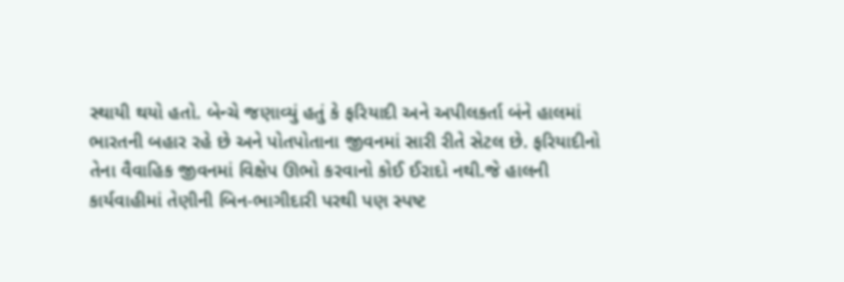સ્થાયી થયો હતો. બેન્ચે જણાવ્યું હતું કે ફરિયાદી અને અપીલકર્તા બંને હાલમાં ભારતની બહાર રહે છે અને પોતપોતાના જીવનમાં સારી રીતે સેટલ છે. ફરિયાદીનો તેના વૈવાહિક જીવનમાં વિક્ષેપ ઊભો કરવાનો કોઈ ઈરાદો નથી.જે હાલની કાર્યવાહીમાં તેણીની બિન-ભાગીદારી પરથી પણ સ્પષ્ટ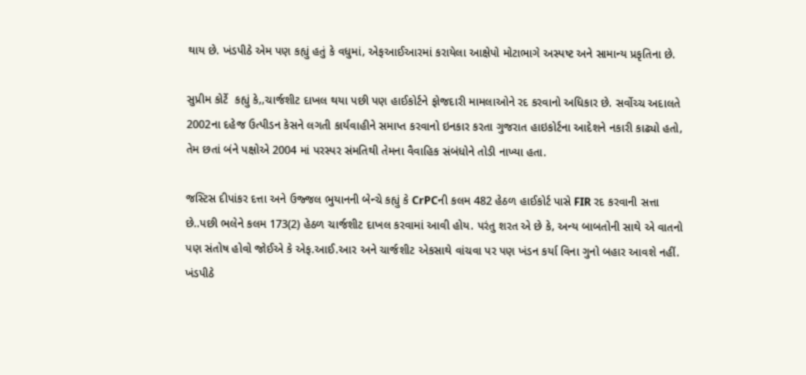થાય છે. ખંડપીઠે એમ પણ કહ્યું હતું કે વધુમાં, એફઆઈઆરમાં કરાયેલા આક્ષેપો મોટાભાગે અસ્પષ્ટ અને સામાન્ય પ્રકૃતિના છે.

સુપ્રીમ કોર્ટે  કહ્યું કે,,ચાર્જશીટ દાખલ થયા પછી પણ હાઈકોર્ટને ફોજદારી મામલાઓને રદ કરવાનો અધિકાર છે. સર્વોચ્ચ અદાલતે 2002ના દહેજ ઉત્પીડન કેસને લગતી કાર્યવાહીને સમાપ્ત કરવાનો ઇનકાર કરતા ગુજરાત હાઇકોર્ટના આદેશને નકારી કાઢ્યો હતો, તેમ છતાં બંને પક્ષોએ 2004 માં પરસ્પર સંમતિથી તેમના વૈવાહિક સંબંધોને તોડી નાખ્યા હતા.

જસ્ટિસ દીપાંકર દત્તા અને ઉજ્જલ ભુયાનની બેન્ચે કહ્યું કે CrPCની કલમ 482 હેઠળ હાઈકોર્ટ પાસે FIR રદ કરવાની સત્તા છે..પછી ભલેને કલમ 173(2) હેઠળ ચાર્જશીટ દાખલ કરવામાં આવી હોય. પરંતુ શરત એ છે કે, અન્ય બાબતોની સાથે એ વાતનો પણ સંતોષ હોવો જોઈએ કે એફ.આઈ.આર અને ચાર્જશીટ એકસાથે વાંચવા પર પણ ખંડન કર્યા વિના ગુનો બહાર આવશે નહીં. ખંડપીઠે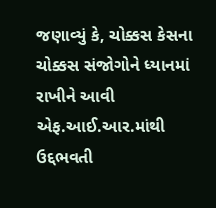જણાવ્યું કે, ચોક્કસ કેસના ચોક્કસ સંજોગોને ધ્યાનમાં રાખીને આવી એફ.આઈ.આર.માંથી ઉદ્દભવતી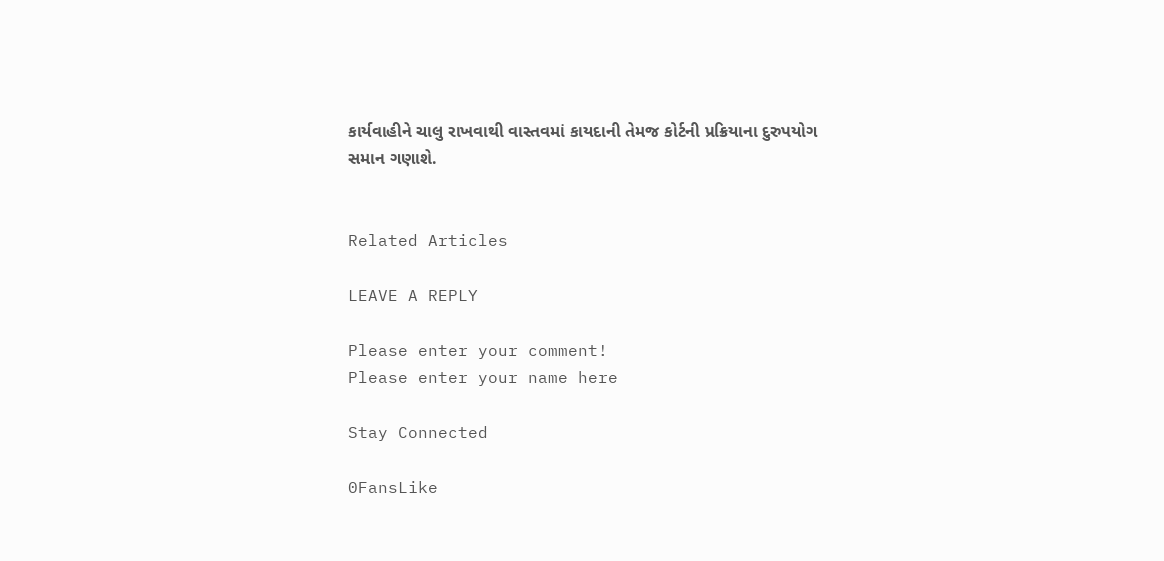કાર્યવાહીને ચાલુ રાખવાથી વાસ્તવમાં કાયદાની તેમજ કોર્ટની પ્રક્રિયાના દુરુપયોગ સમાન ગણાશે.


Related Articles

LEAVE A REPLY

Please enter your comment!
Please enter your name here

Stay Connected

0FansLike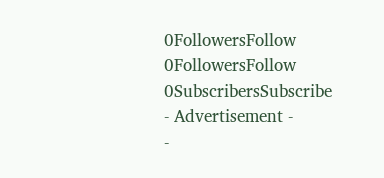0FollowersFollow
0FollowersFollow
0SubscribersSubscribe
- Advertisement -
-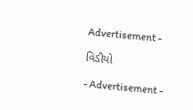Advertisement -

વિડીયો

- Advertisement -